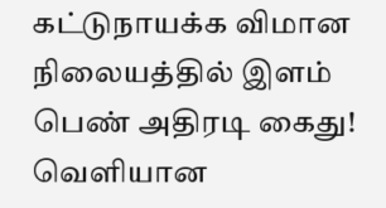கட்டுநாயக்க விமான நிலையத்தில் இளம் பெண் அதிரடி கைது! வெளியான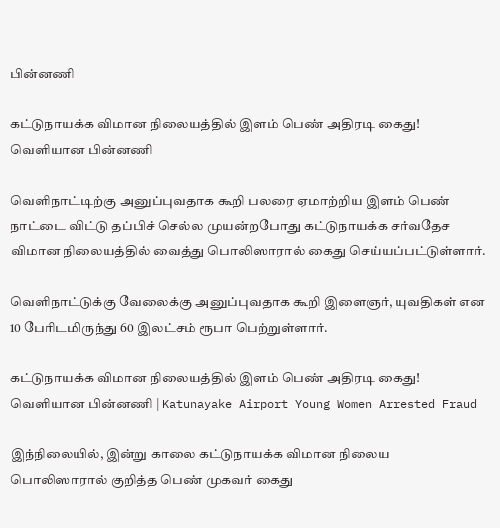பின்னணி

கட்டுநாயக்க விமான நிலையத்தில் இளம் பெண் அதிரடி கைது! வெளியான பின்னணி

வெளிநாட்டிற்கு அனுப்புவதாக கூறி பலரை ஏமாற்றிய இளம் பெண் நாட்டை விட்டு தப்பிச் செல்ல முயன்றபோது கட்டுநாயக்க சர்வதேச விமான நிலையத்தில் வைத்து பொலிஸாரால் கைது செய்யப்பட்டுள்ளார்.

வெளிநாட்டுக்கு வேலைக்கு அனுப்புவதாக கூறி இளைஞர், யுவதிகள் என 10 பேரிடமிருந்து 60 இலட்சம் ரூபா பெற்றுள்ளார்.

கட்டுநாயக்க விமான நிலையத்தில் இளம் பெண் அதிரடி கைது! வெளியான பின்னணி | Katunayake Airport Young Women Arrested Fraud

இந்நிலையில், இன்று காலை கட்டுநாயக்க விமான நிலைய பொலிஸாரால் குறித்த பெண் முகவர் கைது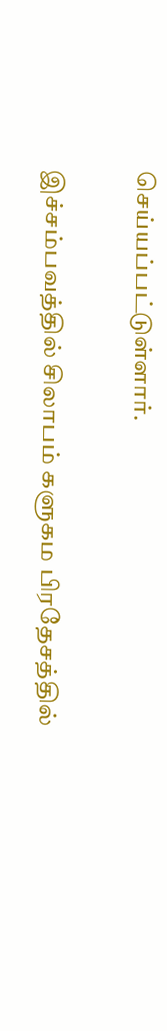செய்யப்பட்டுள்ளார்.

இச்சம்பவத்தில் சிலாபம் களுகம பிரதேசத்தில்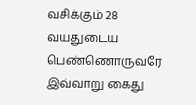வசிக்கும் 28 வயதுடைய பெண்ணொருவரே இவ்வாறு கைது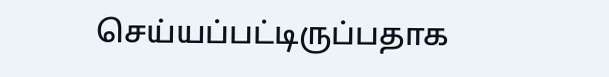செய்யப்பட்டிருப்பதாக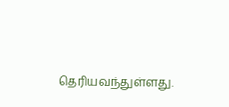தெரியவந்துள்ளது.